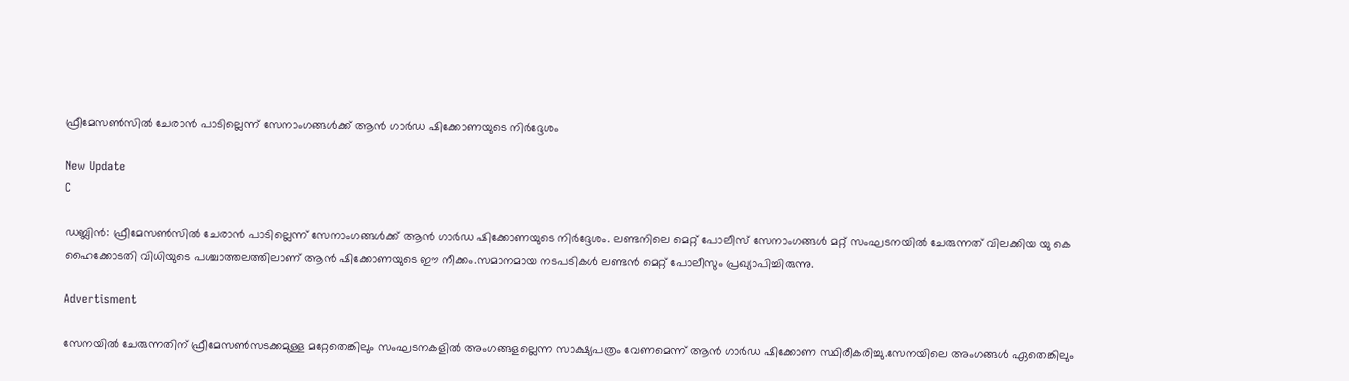ഫ്രീമേസണ്‍സില്‍ ചേരാന്‍ പാടില്ലെന്ന് സേനാംഗങ്ങള്‍ക്ക് ആന്‍ ഗാര്‍ഡ ഷിക്കോണയുടെ നിര്‍ദ്ദേശം

New Update
C

ഡബ്ലിന്‍: ഫ്രീമേസണ്‍സില്‍ ചേരാന്‍ പാടില്ലെന്ന് സേനാംഗങ്ങള്‍ക്ക് ആന്‍ ഗാര്‍ഡ ഷിക്കോണയുടെ നിര്‍ദ്ദേശം. ലണ്ടനിലെ മെറ്റ് പോലീസ് സേനാംഗങ്ങള്‍ മറ്റ് സംഘടനയില്‍ ചേരുന്നത് വിലക്കിയ യു കെ ഹൈക്കോടതി വിധിയുടെ പശ്ചാത്തലത്തിലാണ് ആന്‍ ഷിക്കോണയുടെ ഈ നീക്കം.സമാനമായ നടപടികള്‍ ലണ്ടന്‍ മെറ്റ് പോലീസും പ്രഖ്യാപിച്ചിരുന്നു.

Advertisment

സേനയില്‍ ചേരുന്നതിന് ഫ്രീമേസണ്‍സടക്കമുള്ള മറ്റേതെങ്കിലും സംഘടനകളില്‍ അംഗങ്ങളല്ലെന്ന സാക്ഷ്യപത്രം വേണമെന്ന് ആന്‍ ഗാര്‍ഡ ഷിക്കോണ സ്ഥിരീകരിച്ചു.സേനയിലെ അംഗങ്ങള്‍ ഏതെങ്കിലും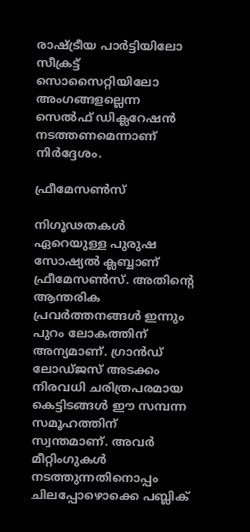രാഷ്ട്രീയ പാര്‍ട്ടിയിലോ സീക്രട്ട് സൊസൈറ്റിയിലോ അംഗങ്ങളല്ലെന്ന സെല്‍ഫ് ഡിക്ലറേഷന്‍ നടത്തണമെന്നാണ് നിര്‍ദ്ദേശം.

ഫ്രീമേസണ്‍സ്

നിഗൂഢതകള്‍ ഏറെയുള്ള പുരുഷ സോഷ്യല്‍ ക്ലബ്ബാണ് ഫ്രീമേസണ്‍സ്. അതിന്റെ ആന്തരിക പ്രവര്‍ത്തനങ്ങള്‍ ഇന്നും പുറം ലോകത്തിന് അന്യമാണ്. ഗ്രാന്‍ഡ് ലോഡ്ജസ് അടക്കം നിരവധി ചരിത്രപരമായ കെട്ടിടങ്ങള്‍ ഈ സമ്പന്ന സമൂഹത്തിന് സ്വന്തമാണ്. അവര്‍ മീറ്റിംഗുകള്‍ നടത്തുന്നതിനൊപ്പം ചിലപ്പോഴൊക്കെ പബ്ലിക്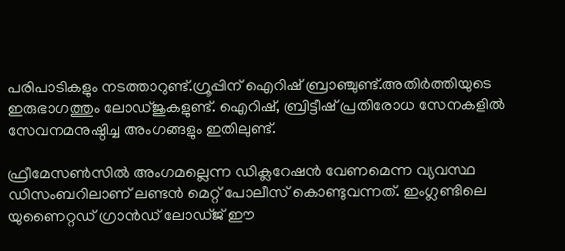പരിപാടികളും നടത്താറുണ്ട്.ഗ്രൂപ്പിന് ഐറിഷ് ബ്രാഞ്ചുണ്ട്.അതിര്‍ത്തിയുടെ ഇരുഭാഗത്തും ലോഡ്ജുകളുണ്ട്. ഐറിഷ്, ബ്രിട്ടീഷ് പ്രതിരോധ സേനകളില്‍ സേവനമനുഷ്ഠിച്ച അംഗങ്ങളും ഇതിലുണ്ട്.

ഫ്രീമേസണ്‍സില്‍ അംഗമല്ലെന്ന ഡിക്ലറേഷന്‍ വേണമെന്ന വ്യവസ്ഥ ഡിസംബറിലാണ് ലണ്ടന്‍ മെറ്റ് പോലീസ് കൊണ്ടുവന്നത്. ഇംഗ്ലണ്ടിലെ യുണൈറ്റഡ് ഗ്രാന്‍ഡ് ലോഡ്ജ് ഈ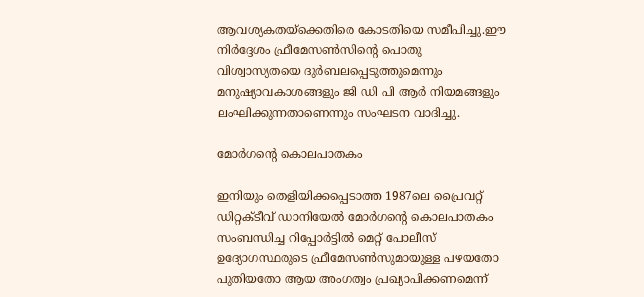ആവശ്യകതയ്‌ക്കെതിരെ കോടതിയെ സമീപിച്ചു.ഈ നിര്‍ദ്ദേശം ഫ്രീമേസണ്‍സിന്റെ പൊതു വിശ്വാസ്യതയെ ദുര്‍ബലപ്പെടുത്തുമെന്നും മനുഷ്യാവകാശങ്ങളും ജി ഡി പി ആര്‍ നിയമങ്ങളും ലംഘിക്കുന്നതാണെന്നും സംഘടന വാദിച്ചു.

മോര്‍ഗന്റെ കൊലപാതകം

ഇനിയും തെളിയിക്കപ്പെടാത്ത 1987ലെ പ്രൈവറ്റ് ഡിറ്റക്ടീവ് ഡാനിയേല്‍ മോര്‍ഗന്റെ കൊലപാതകം സംബന്ധിച്ച റിപ്പോര്‍ട്ടില്‍ മെറ്റ് പോലീസ് ഉദ്യോഗസ്ഥരുടെ ഫ്രീമേസണ്‍സുമായുള്ള പഴയതോ പുതിയതോ ആയ അംഗത്വം പ്രഖ്യാപിക്കണമെന്ന്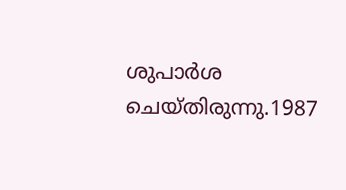ശുപാര്‍ശ ചെയ്തിരുന്നു.1987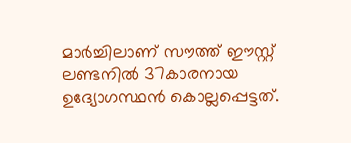മാര്‍ച്ചിലാണ് സൗത്ത് ഈസ്റ്റ് ലണ്ടനില്‍ 37കാരനായ ഉദ്യോഗസ്ഥന്‍ കൊല്ലപ്പെട്ടത്.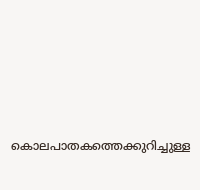കൊലപാതകത്തെക്കുറിച്ചുള്ള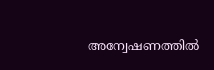അന്വേഷണത്തില്‍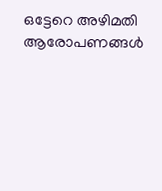ഒട്ടേറെ അഴിമതി ആരോപണങ്ങള്‍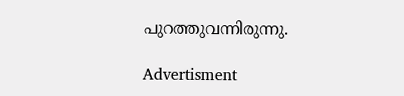പുറത്തുവന്നിരുന്നു.

Advertisment